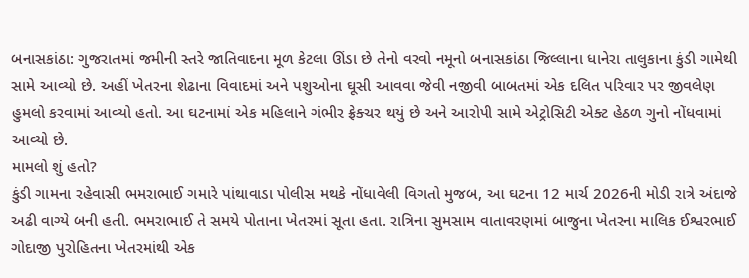બનાસકાંઠા: ગુજરાતમાં જમીની સ્તરે જાતિવાદના મૂળ કેટલા ઊંડા છે તેનો વરવો નમૂનો બનાસકાંઠા જિલ્લાના ધાનેરા તાલુકાના કુંડી ગામેથી સામે આવ્યો છે. અહીં ખેતરના શેઢાના વિવાદમાં અને પશુઓના ઘૂસી આવવા જેવી નજીવી બાબતમાં એક દલિત પરિવાર પર જીવલેણ હુમલો કરવામાં આવ્યો હતો. આ ઘટનામાં એક મહિલાને ગંભીર ફ્રેક્ચર થયું છે અને આરોપી સામે એટ્રોસિટી એક્ટ હેઠળ ગુનો નોંધવામાં આવ્યો છે.
મામલો શું હતો?
કુંડી ગામના રહેવાસી ભમરાભાઈ ગમારે પાંથાવાડા પોલીસ મથકે નોંધાવેલી વિગતો મુજબ, આ ઘટના 12 માર્ચ 2026ની મોડી રાત્રે અંદાજે અઢી વાગ્યે બની હતી. ભમરાભાઈ તે સમયે પોતાના ખેતરમાં સૂતા હતા. રાત્રિના સુમસામ વાતાવરણમાં બાજુના ખેતરના માલિક ઈશ્વરભાઈ ગોદાજી પુરોહિતના ખેતરમાંથી એક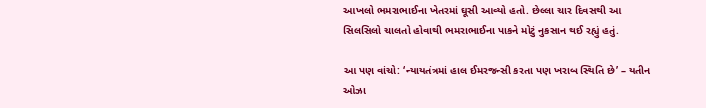આખલો ભમરાભાઈના ખેતરમાં ઘૂસી આવ્યો હતો. છેલ્લા ચાર દિવસથી આ સિલસિલો ચાલતો હોવાથી ભમરાભાઈના પાકને મોટું નુકસાન થઈ રહ્યું હતું.

આ પણ વાંચો: ‘ન્યાયતંત્રમાં હાલ ઈમરજન્સી કરતા પણ ખરાબ સ્થિતિ છે’ – યતીન ઓઝા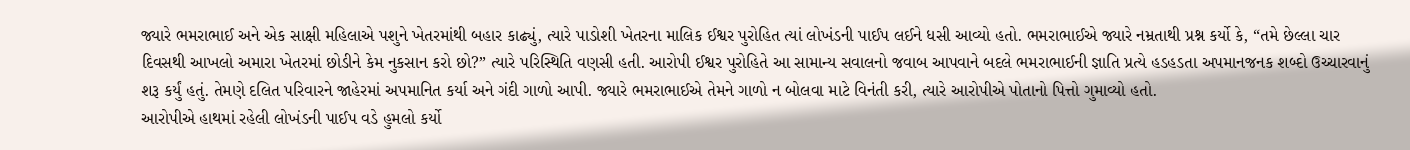જ્યારે ભમરાભાઈ અને એક સાક્ષી મહિલાએ પશુને ખેતરમાંથી બહાર કાઢ્યું, ત્યારે પાડોશી ખેતરના માલિક ઈશ્વર પુરોહિત ત્યાં લોખંડની પાઈપ લઈને ધસી આવ્યો હતો. ભમરાભાઈએ જ્યારે નમ્રતાથી પ્રશ્ન કર્યો કે, “તમે છેલ્લા ચાર દિવસથી આખલો અમારા ખેતરમાં છોડીને કેમ નુકસાન કરો છો?” ત્યારે પરિસ્થિતિ વણસી હતી. આરોપી ઈશ્વર પુરોહિતે આ સામાન્ય સવાલનો જવાબ આપવાને બદલે ભમરાભાઈની જ્ઞાતિ પ્રત્યે હડહડતા અપમાનજનક શબ્દો ઉચ્ચારવાનું શરૂ કર્યું હતું. તેમણે દલિત પરિવારને જાહેરમાં અપમાનિત કર્યા અને ગંદી ગાળો આપી. જ્યારે ભમરાભાઈએ તેમને ગાળો ન બોલવા માટે વિનંતી કરી, ત્યારે આરોપીએ પોતાનો પિત્તો ગુમાવ્યો હતો.
આરોપીએ હાથમાં રહેલી લોખંડની પાઈપ વડે હુમલો કર્યો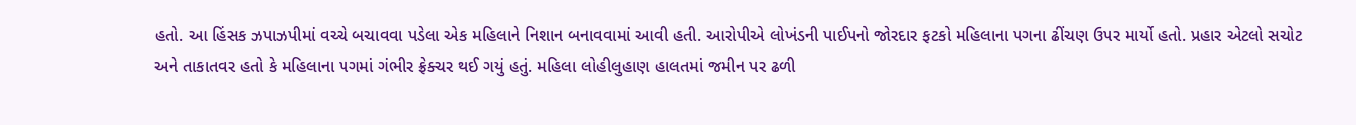હતો. આ હિંસક ઝપાઝપીમાં વચ્ચે બચાવવા પડેલા એક મહિલાને નિશાન બનાવવામાં આવી હતી. આરોપીએ લોખંડની પાઈપનો જોરદાર ફટકો મહિલાના પગના ઢીંચણ ઉપર માર્યો હતો. પ્રહાર એટલો સચોટ અને તાકાતવર હતો કે મહિલાના પગમાં ગંભીર ફ્રેક્ચર થઈ ગયું હતું. મહિલા લોહીલુહાણ હાલતમાં જમીન પર ઢળી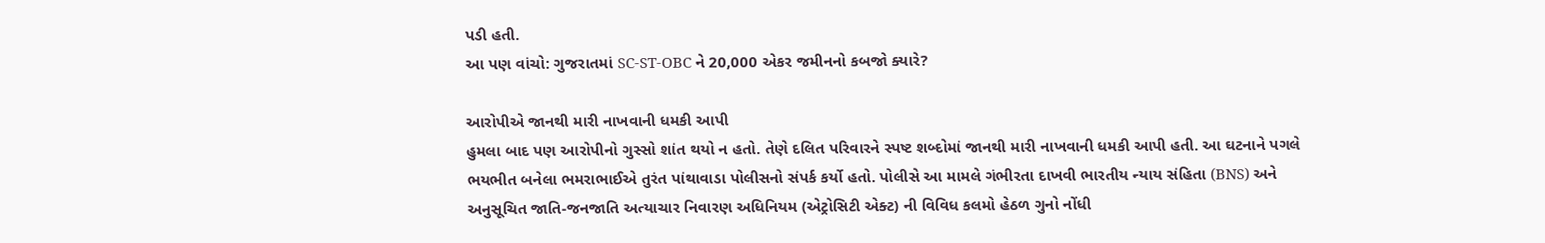પડી હતી.
આ પણ વાંચો: ગુજરાતમાં SC-ST-OBC ને 20,000 એકર જમીનનો કબજો ક્યારે?

આરોપીએ જાનથી મારી નાખવાની ધમકી આપી
હુમલા બાદ પણ આરોપીનો ગુસ્સો શાંત થયો ન હતો. તેણે દલિત પરિવારને સ્પષ્ટ શબ્દોમાં જાનથી મારી નાખવાની ધમકી આપી હતી. આ ઘટનાને પગલે ભયભીત બનેલા ભમરાભાઈએ તુરંત પાંથાવાડા પોલીસનો સંપર્ક કર્યો હતો. પોલીસે આ મામલે ગંભીરતા દાખવી ભારતીય ન્યાય સંહિતા (BNS) અને અનુસૂચિત જાતિ-જનજાતિ અત્યાચાર નિવારણ અધિનિયમ (એટ્રોસિટી એક્ટ) ની વિવિધ કલમો હેઠળ ગુનો નોંધી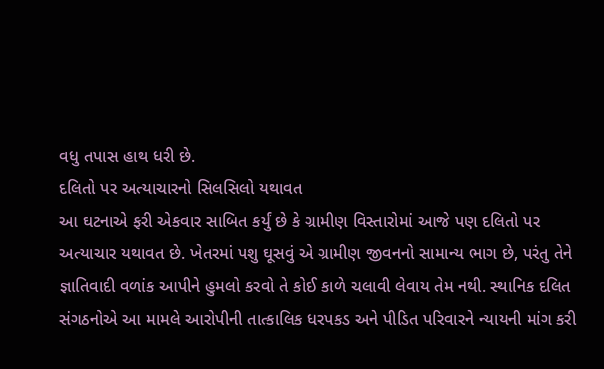વધુ તપાસ હાથ ધરી છે.
દલિતો પર અત્યાચારનો સિલસિલો યથાવત
આ ઘટનાએ ફરી એકવાર સાબિત કર્યું છે કે ગ્રામીણ વિસ્તારોમાં આજે પણ દલિતો પર અત્યાચાર યથાવત છે. ખેતરમાં પશુ ઘૂસવું એ ગ્રામીણ જીવનનો સામાન્ય ભાગ છે, પરંતુ તેને જ્ઞાતિવાદી વળાંક આપીને હુમલો કરવો તે કોઈ કાળે ચલાવી લેવાય તેમ નથી. સ્થાનિક દલિત સંગઠનોએ આ મામલે આરોપીની તાત્કાલિક ધરપકડ અને પીડિત પરિવારને ન્યાયની માંગ કરી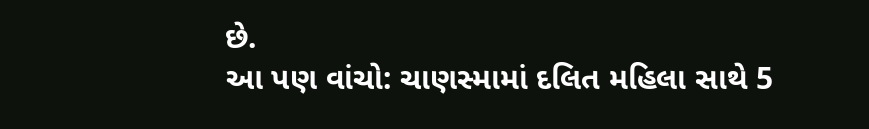છે.
આ પણ વાંચો: ચાણસ્મામાં દલિત મહિલા સાથે 5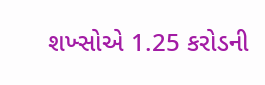શખ્સોએ 1.25 કરોડની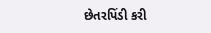છેતરપિંડી કરી